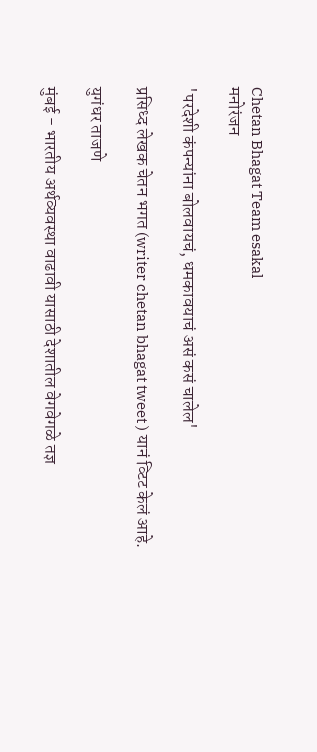Chetan Bhagat Team esakal
मनोरंजन

'परदेशी कंपन्यांना बोलवायचं, धमकावयाचं असं कसं चालेल'

प्रसिध्द लेखक चेतन भगत (writer chetan bhagat tweet ) यानं व्टिट केलं आहे.

युगंधर ताजणे

मुंबई - भारतीय अर्थव्यवस्था वाढावी यासाठी देशातील वेगवेगळे तज्ञ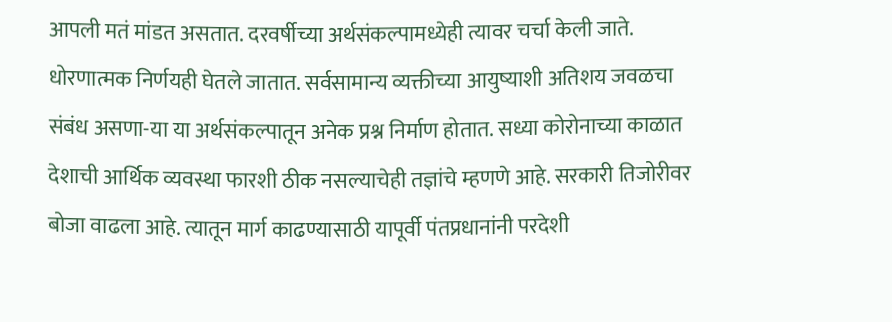आपली मतं मांडत असतात. दरवर्षीच्या अर्थसंकल्पामध्येही त्यावर चर्चा केली जाते. धोरणात्मक निर्णयही घेतले जातात. सर्वसामान्य व्यक्तीच्या आयुष्याशी अतिशय जवळचा संबंध असणा-या या अर्थसंकल्पातून अनेक प्रश्न निर्माण होतात. सध्या कोरोनाच्या काळात देशाची आर्थिक व्यवस्था फारशी ठीक नसल्याचेही तज्ञांचे म्हणणे आहे. सरकारी तिजोरीवर बोजा वाढला आहे. त्यातून मार्ग काढण्यासाठी यापूर्वी पंतप्रधानांनी परदेशी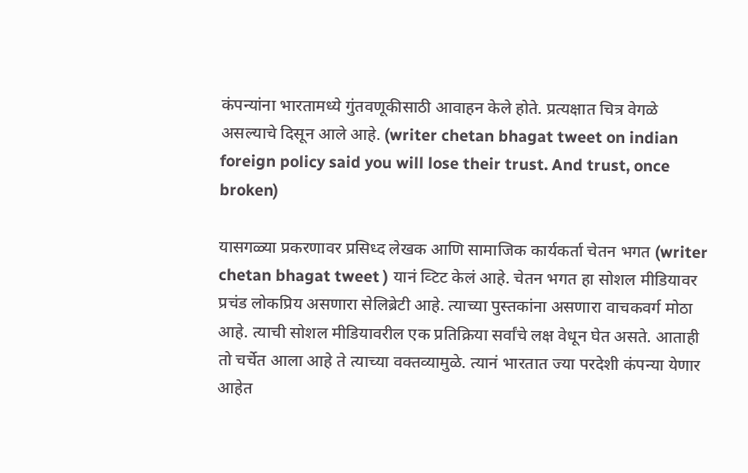कंपन्यांना भारतामध्ये गुंतवणूकीसाठी आवाहन केले होते. प्रत्यक्षात चित्र वेगळे असल्याचे दिसून आले आहे. (writer chetan bhagat tweet on indian foreign policy said you will lose their trust. And trust, once broken)

यासगळ्या प्रकरणावर प्रसिध्द लेखक आणि सामाजिक कार्यकर्ता चेतन भगत (writer chetan bhagat tweet ) यानं व्टिट केलं आहे. चेतन भगत हा सोशल मीडियावर प्रचंड लोकप्रिय असणारा सेलिब्रेटी आहे. त्याच्या पुस्तकांना असणारा वाचकवर्ग मोठा आहे. त्याची सोशल मीडियावरील एक प्रतिक्रिया सर्वांचे लक्ष वेधून घेत असते. आताही तो चर्चेत आला आहे ते त्याच्या वक्तव्यामुळे. त्यानं भारतात ज्या परदेशी कंपन्या येणार आहेत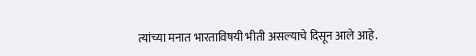त्यांच्या मनात भारताविषयी भीती असल्याचे दिसून आले आहे.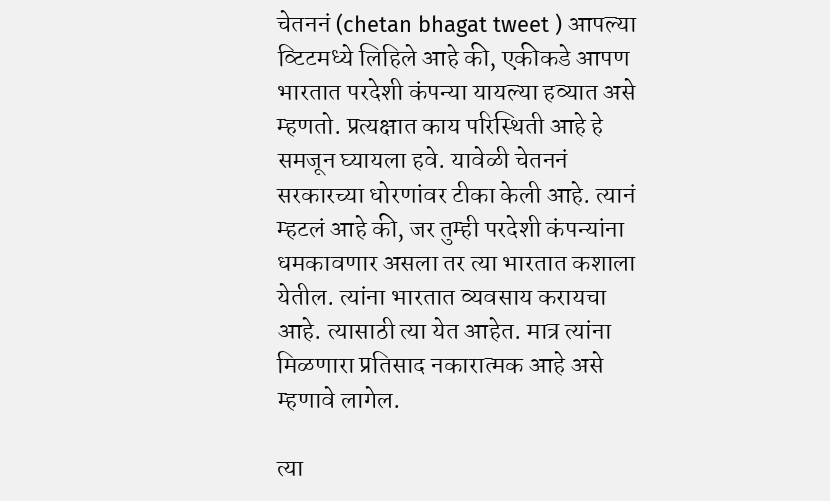चेतननं (chetan bhagat tweet ) आपल्या व्टिटमध्ये लिहिले आहे की, एकीकडे आपण भारतात परदेशी कंपन्या यायल्या हव्यात असे म्हणतो. प्रत्यक्षात काय परिस्थिती आहे हे समजून घ्यायला हवे. यावेळी चेतननं सरकारच्या धोरणांवर टीका केली आहे. त्यानं म्हटलं आहे की, जर तुम्ही परदेशी कंपन्यांना धमकावणार असला तर त्या भारतात कशाला येतील. त्यांना भारतात व्यवसाय करायचा आहे. त्यासाठी त्या येत आहेत. मात्र त्यांना मिळणारा प्रतिसाद नकारात्मक आहे असे म्हणावे लागेल.

त्या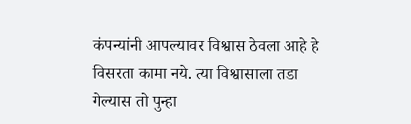कंपन्यांनी आपल्यावर विश्वास ठेवला आहे हे विसरता कामा नये. त्या विश्वासाला तडा गेल्यास तो पुन्हा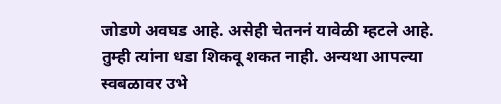जोडणे अवघड आहे. असेही चेतननं यावेळी म्हटले आहे. तुम्ही त्यांना धडा शिकवू शकत नाही. अन्यथा आपल्या स्वबळावर उभे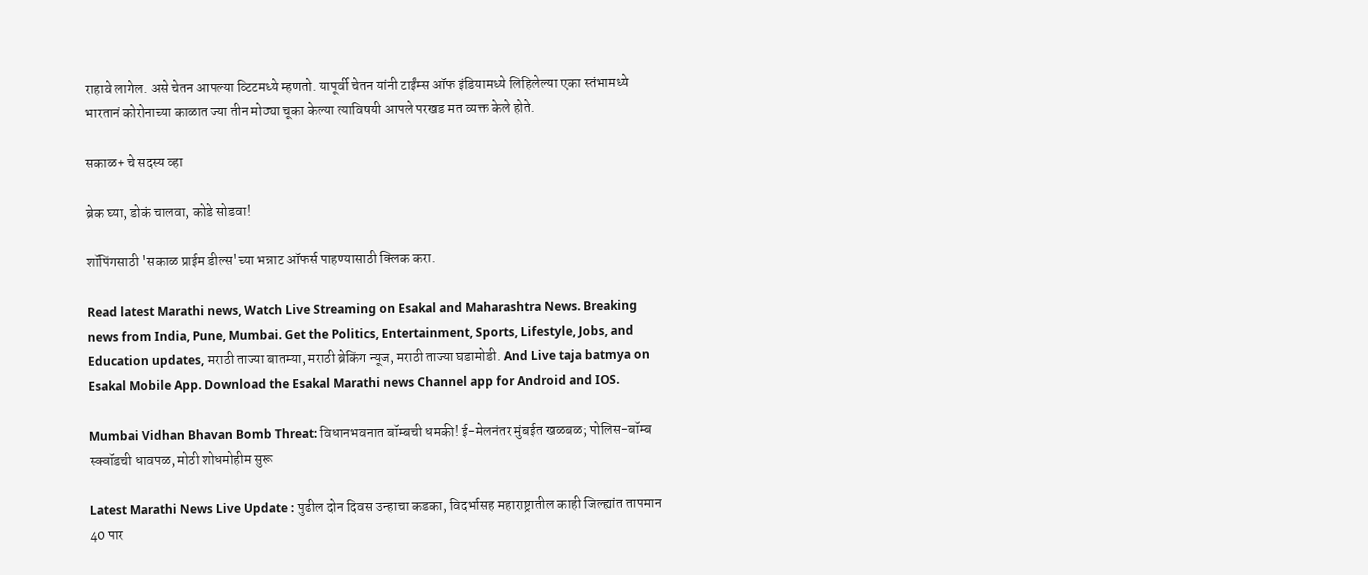राहावे लागेल. असे चेतन आपल्या व्टिटमध्ये म्हणतो. यापूर्वी चेतन यांनी टाईंम्स ऑफ इंडियामध्ये लिहिलेल्या एका स्तंभामध्ये भारतानं कोरोनाच्या काळात ज्या तीन मोठ्या चूका केल्या त्याविषयी आपले परखड मत व्यक्त केले होते.

सकाळ+ चे सदस्य व्हा

ब्रेक घ्या, डोकं चालवा, कोडे सोडवा!

शॉपिंगसाठी 'सकाळ प्राईम डील्स'च्या भन्नाट ऑफर्स पाहण्यासाठी क्लिक करा.

Read latest Marathi news, Watch Live Streaming on Esakal and Maharashtra News. Breaking news from India, Pune, Mumbai. Get the Politics, Entertainment, Sports, Lifestyle, Jobs, and Education updates, मराठी ताज्या बातम्या, मराठी ब्रेकिंग न्यूज, मराठी ताज्या घडामोडी. And Live taja batmya on Esakal Mobile App. Download the Esakal Marathi news Channel app for Android and IOS.

Mumbai Vidhan Bhavan Bomb Threat: विधानभवनात बॉम्बची धमकी! ई-मेलनंतर मुंबईत खळबळ; पोलिस-बॉम्ब स्क्वॉडची धावपळ, मोठी शोधमोहीम सुरू

Latest Marathi News Live Update : पुढील दोन दिवस उन्हाचा कडका, विदर्भासह महाराष्ट्रातील काही जिल्ह्यांत तापमान 40 पार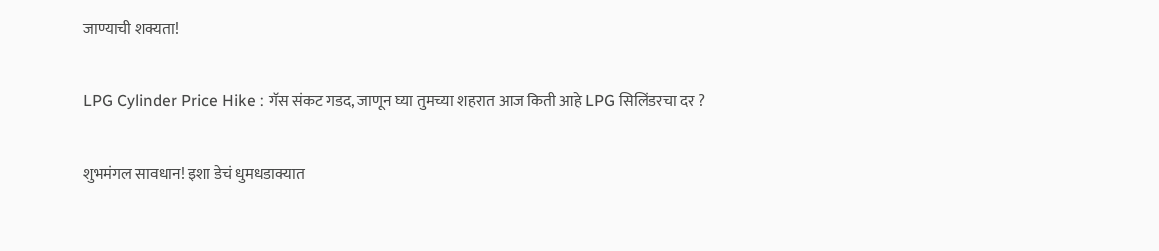जाण्याची शक्यता!

LPG Cylinder Price Hike : गॅस संकट गडद, जाणून घ्या तुमच्या शहरात आज किती आहे LPG सिलिंडरचा दर ?

शुभमंगल सावधान! इशा डेचं धुमधडाक्यात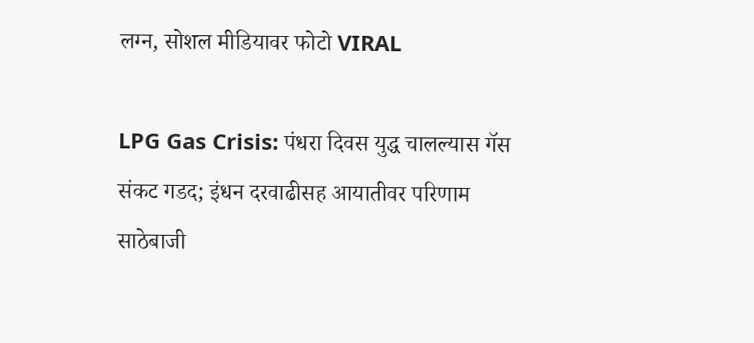लग्न, सोशल मीडियावर फोटो VIRAL

LPG Gas Crisis: पंधरा दिवस युद्ध चालल्यास गॅस संकट गडद; इंधन दरवाढीसह आयातीवर परिणाम साठेबाजी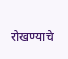रोखण्याचे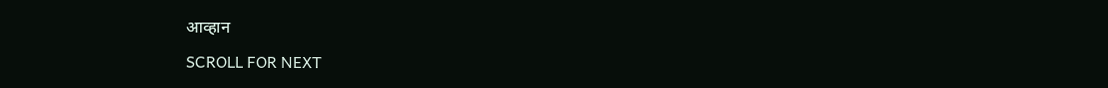आव्हान

SCROLL FOR NEXT